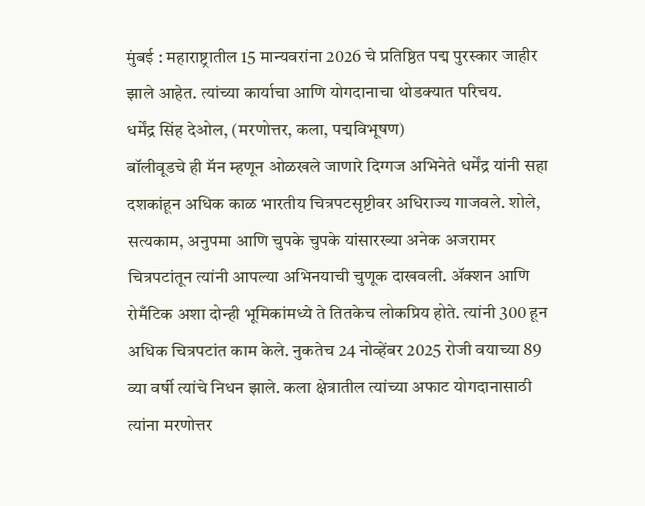मुंबई : महाराष्ट्रातील 15 मान्यवरांना 2026 चे प्रतिष्ठित पद्म पुरस्कार जाहीर झाले आहेत. त्यांच्या कार्याचा आणि योगदानाचा थोडक्यात परिचय.
धर्मेंद्र सिंह देओल, (मरणोत्तर, कला, पद्मविभूषण)
बॉलीवूडचे ही मॅन म्हणून ओळखले जाणारे दिग्गज अभिनेते धर्मेंद्र यांनी सहा दशकांहून अधिक काळ भारतीय चित्रपटसृष्टीवर अधिराज्य गाजवले. शोले, सत्यकाम, अनुपमा आणि चुपके चुपके यांसारख्या अनेक अजरामर चित्रपटांतून त्यांनी आपल्या अभिनयाची चुणूक दाखवली. ॲक्शन आणि रोमँटिक अशा दोन्ही भूमिकांमध्ये ते तितकेच लोकप्रिय होते. त्यांनी 300 हून अधिक चित्रपटांत काम केले. नुकतेच 24 नोव्हेंबर 2025 रोजी वयाच्या 89 व्या वर्षी त्यांचे निधन झाले. कला क्षेत्रातील त्यांच्या अफाट योगदानासाठी त्यांना मरणोत्तर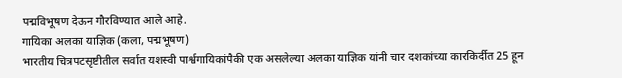पद्मविभूषण देऊन गौरविण्यात आले आहे.
गायिका अलका याज्ञिक (कला, पद्मभूषण)
भारतीय चित्रपटसृष्टीतील सर्वात यशस्वी पार्श्वगायिकांपैकी एक असलेल्या अलका याज्ञिक यांनी चार दशकांच्या कारकिर्दीत 25 हून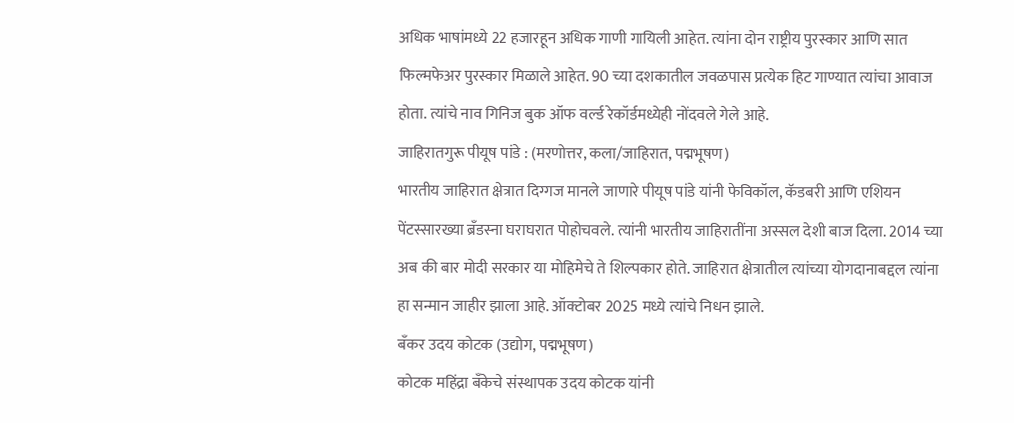अधिक भाषांमध्ये 22 हजारहून अधिक गाणी गायिली आहेत. त्यांना दोन राष्ट्रीय पुरस्कार आणि सात फिल्मफेअर पुरस्कार मिळाले आहेत. 90 च्या दशकातील जवळपास प्रत्येक हिट गाण्यात त्यांचा आवाज होता. त्यांचे नाव गिनिज बुक ऑफ वर्ल्ड रेकॉर्डमध्येही नोंदवले गेले आहे.
जाहिरातगुरू पीयूष पांडे : (मरणोत्तर, कला/जाहिरात, पद्मभूषण)
भारतीय जाहिरात क्षेत्रात दिग्गज मानले जाणारे पीयूष पांडे यांनी फेविकॉल, कॅडबरी आणि एशियन पेंटस्सारख्या ब्रँडस्ना घराघरात पोहोचवले. त्यांनी भारतीय जाहिरातींना अस्सल देशी बाज दिला. 2014 च्या अब की बार मोदी सरकार या मोहिमेचे ते शिल्पकार होते. जाहिरात क्षेत्रातील त्यांच्या योगदानाबद्दल त्यांना हा सन्मान जाहीर झाला आहे. ऑक्टोबर 2025 मध्ये त्यांचे निधन झाले.
बँकर उदय कोटक (उद्योग, पद्मभूषण)
कोटक महिंद्रा बँकेचे संस्थापक उदय कोटक यांनी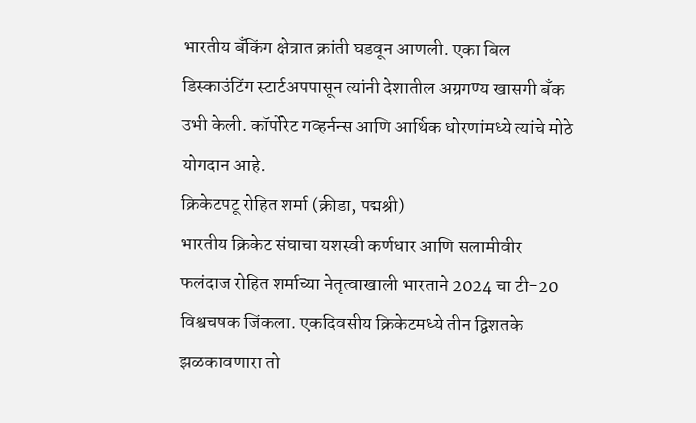भारतीय बँकिंग क्षेत्रात क्रांती घडवून आणली. एका बिल डिस्काउंटिंग स्टार्टअपपासून त्यांनी देशातील अग्रगण्य खासगी बँक उभी केली. कॉर्पोरेट गव्हर्नन्स आणि आर्थिक धोरणांमध्ये त्यांचे मोठे योगदान आहे.
क्रिकेटपटू रोहित शर्मा (क्रीडा, पद्मश्री)
भारतीय क्रिकेट संघाचा यशस्वी कर्णधार आणि सलामीवीर फलंदाज रोहित शर्माच्या नेतृत्वाखाली भारताने 2024 चा टी-20 विश्वचषक जिंकला. एकदिवसीय क्रिकेटमध्ये तीन द्विशतके झळकावणारा तो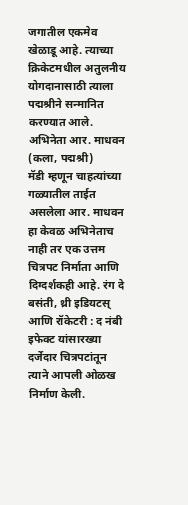जगातील एकमेव खेळाडू आहे. त्याच्या क्रिकेटमधील अतुलनीय योगदानासाठी त्याला पद्मश्रीने सन्मानित करण्यात आले.
अभिनेता आर. माधवन (कला, पद्मश्री)
मॅडी म्हणून चाहत्यांच्या गळ्यातील ताईत असलेला आर. माधवन हा केवळ अभिनेताच नाही तर एक उत्तम चित्रपट निर्माता आणि दिग्दर्शकही आहे. रंग दे बसंती, थ्री इडियटस् आणि रॉकेटरी : द नंबी इफेक्ट यांसारख्या दर्जेदार चित्रपटांतून त्याने आपली ओळख निर्माण केली.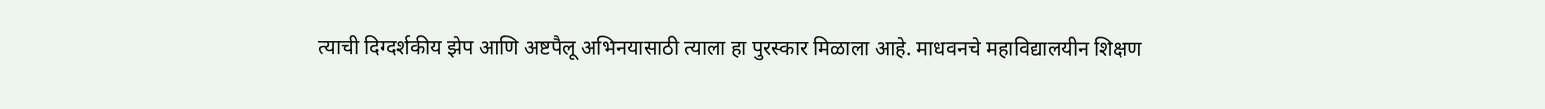त्याची दिग्दर्शकीय झेप आणि अष्टपैलू अभिनयासाठी त्याला हा पुरस्कार मिळाला आहे. माधवनचे महाविद्यालयीन शिक्षण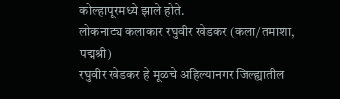कोल्हापूरमध्ये झाले होते.
लोकनाट्य कलाकार रघुवीर खेडकर (कला/तमाशा, पद्मश्री)
रघुवीर खेडकर हे मूळचे अहिल्यानगर जिल्ह्यातील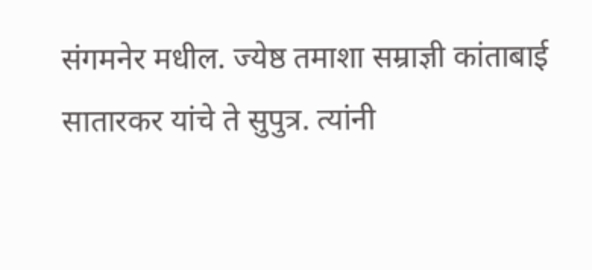संगमनेर मधील. ज्येष्ठ तमाशा सम्राज्ञी कांताबाई सातारकर यांचे ते सुपुत्र. त्यांनी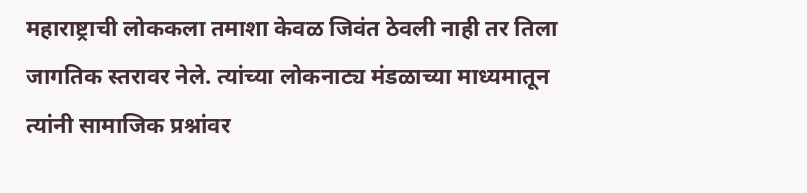महाराष्ट्राची लोककला तमाशा केवळ जिवंत ठेवली नाही तर तिला जागतिक स्तरावर नेले. त्यांच्या लोकनाट्य मंडळाच्या माध्यमातून त्यांनी सामाजिक प्रश्नांवर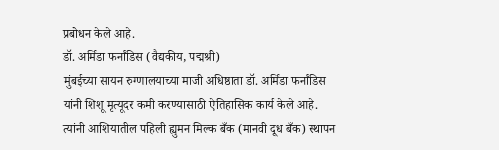प्रबोधन केले आहे.
डॉ. अर्मिडा फर्नांडिस (वैद्यकीय, पद्मश्री)
मुंबईच्या सायन रुग्णालयाच्या माजी अधिष्ठाता डॉ. अर्मिडा फर्नांडिस यांनी शिशू मृत्यूदर कमी करण्यासाठी ऐतिहासिक कार्य केले आहे. त्यांनी आशियातील पहिली ह्युमन मिल्क बँक (मानवी दूध बँक) स्थापन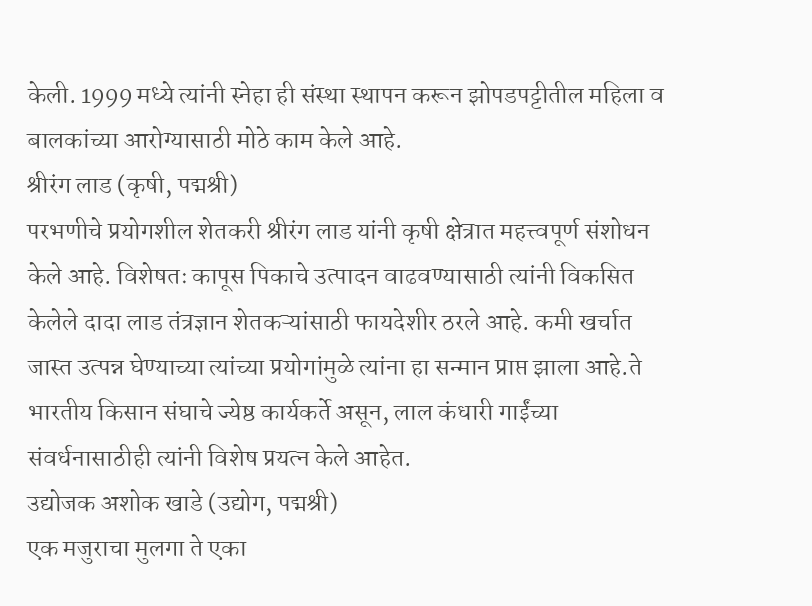केली. 1999 मध्ये त्यांनी स्नेहा ही संस्था स्थापन करून झोपडपट्टीतील महिला व बालकांच्या आरोग्यासाठी मोठे काम केले आहे.
श्रीरंग लाड (कृषी, पद्मश्री)
परभणीचे प्रयोगशील शेतकरी श्रीरंग लाड यांनी कृषी क्षेत्रात महत्त्वपूर्ण संशोधन केले आहे. विशेषतः कापूस पिकाचे उत्पादन वाढवण्यासाठी त्यांनी विकसित केलेले दादा लाड तंत्रज्ञान शेतकऱ्यांसाठी फायदेशीर ठरले आहे. कमी खर्चात जास्त उत्पन्न घेण्याच्या त्यांच्या प्रयोगांमुळे त्यांना हा सन्मान प्राप्त झाला आहे.ते भारतीय किसान संघाचे ज्येष्ठ कार्यकर्ते असून, लाल कंधारी गाईंच्या संवर्धनासाठीही त्यांनी विशेष प्रयत्न केले आहेत.
उद्योजक अशोक खाडे (उद्योग, पद्मश्री)
एक मजुराचा मुलगा ते एका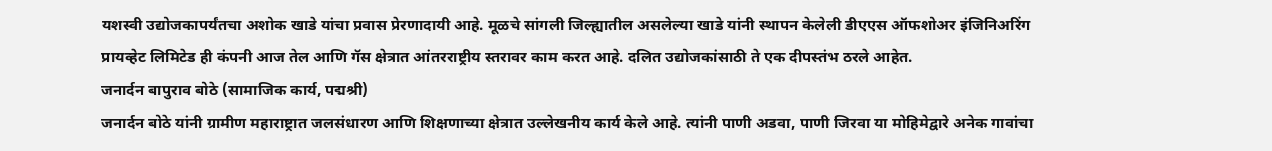यशस्वी उद्योजकापर्यंतचा अशोक खाडे यांचा प्रवास प्रेरणादायी आहे. मूळचे सांगली जिल्ह्यातील असलेल्या खाडे यांनी स्थापन केलेली डीएएस ऑफशोअर इंजिनिअरिंग प्रायव्हेट लिमिटेड ही कंपनी आज तेल आणि गॅस क्षेत्रात आंतरराष्ट्रीय स्तरावर काम करत आहे. दलित उद्योजकांसाठी ते एक दीपस्तंभ ठरले आहेत.
जनार्दन बापुराव बोठे (सामाजिक कार्य, पद्मश्री)
जनार्दन बोठे यांनी ग्रामीण महाराष्ट्रात जलसंधारण आणि शिक्षणाच्या क्षेत्रात उल्लेखनीय कार्य केले आहे. त्यांनी पाणी अडवा, पाणी जिरवा या मोहिमेद्वारे अनेक गावांचा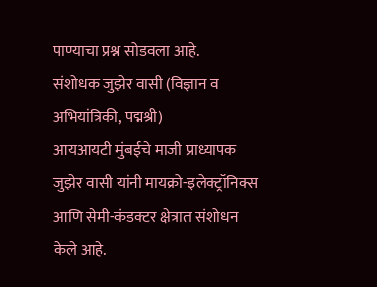पाण्याचा प्रश्न सोडवला आहे.
संशोधक जुझेर वासी (विज्ञान व अभियांत्रिकी, पद्मश्री)
आयआयटी मुंबईचे माजी प्राध्यापक जुझेर वासी यांनी मायक्रो-इलेक्ट्रॉनिक्स आणि सेमी-कंडक्टर क्षेत्रात संशोधन केले आहे.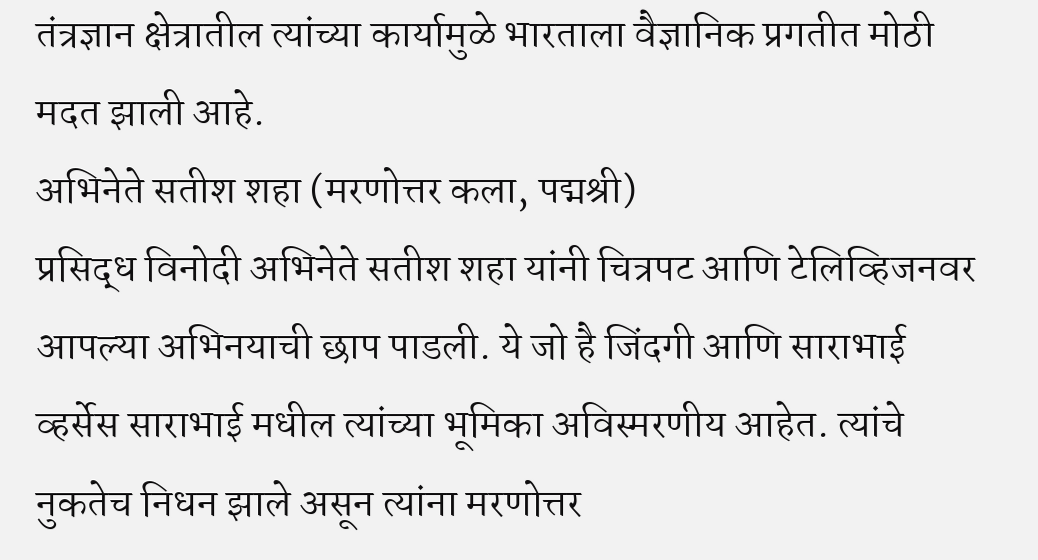तंत्रज्ञान क्षेत्रातील त्यांच्या कार्यामुळे भारताला वैज्ञानिक प्रगतीत मोठी मदत झाली आहे.
अभिनेते सतीश शहा (मरणोत्तर कला, पद्मश्री)
प्रसिद्ध विनोदी अभिनेते सतीश शहा यांनी चित्रपट आणि टेलिव्हिजनवर आपल्या अभिनयाची छाप पाडली. ये जो है जिंदगी आणि साराभाई व्हर्सेस साराभाई मधील त्यांच्या भूमिका अविस्मरणीय आहेत. त्यांचे नुकतेच निधन झाले असून त्यांना मरणोत्तर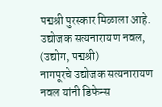पद्मश्री पुरस्कार मिळाला आहे.
उद्योजक सत्यनारायण नवल, (उद्योग, पद्मश्री)
नागपूरचे उद्योजक सत्यनारायण नवल यांनी डिफेन्स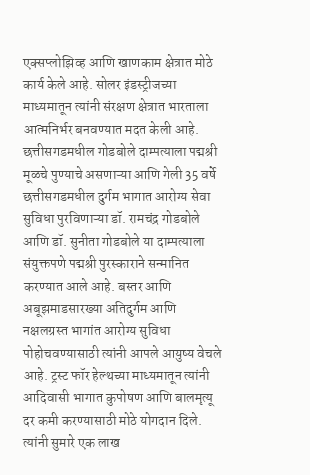एक्सप्लोझिव्ह आणि खाणकाम क्षेत्रात मोठे कार्य केले आहे. सोलर इंडस्ट्रीजच्या माध्यमातून त्यांनी संरक्षण क्षेत्रात भारताला आत्मनिर्भर बनवण्यात मदत केली आहे.
छत्तीसगडमधील गोडबोले दाम्पत्याला पद्मश्री
मूळचे पुण्याचे असणाऱ्या आणि गेली 35 वर्षे छत्तीसगडमधील दुर्गम भागात आरोग्य सेवा सुविधा पुरविणाऱ्या डॉ. रामचंद्र गोडबोले आणि डॉ. सुनीता गोडबोले या दाम्पत्याला संयुक्तपणे पद्मश्री पुरस्काराने सन्मानित करण्यात आले आहे. बस्तर आणि अबूझमाडसारख्या अतिदुर्गम आणि नक्षलग्रस्त भागांत आरोग्य सुविधा पोहोचवण्यासाठी त्यांनी आपले आयुष्य वेचले आहे. ट्रस्ट फॉर हेल्थच्या माध्यमातून त्यांनी आदिवासी भागात कुपोषण आणि बालमृत्यू दर कमी करण्यासाठी मोठे योगदान दिले. त्यांनी सुमारे एक लाख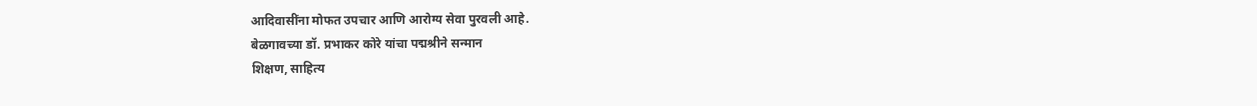आदिवासींना मोफत उपचार आणि आरोग्य सेवा पुरवली आहे.
बेळगावच्या डॉ. प्रभाकर कोरे यांचा पद्मश्रीने सन्मान
शिक्षण, साहित्य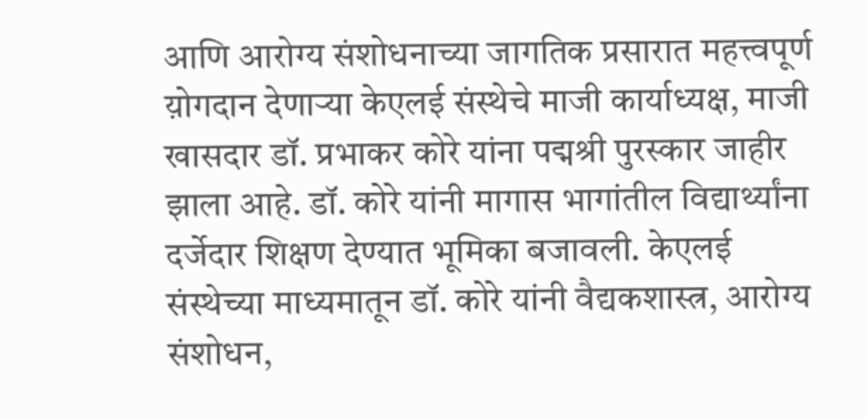आणि आरोग्य संशोधनाच्या जागतिक प्रसारात महत्त्वपूर्ण य़ोगदान देणाऱ्या केएलई संस्थेचे माजी कार्याध्यक्ष, माजी खासदार डॉ. प्रभाकर कोरे यांना पद्मश्री पुरस्कार जाहीर झाला आहे. डॉ. कोरे यांनी मागास भागांतील विद्यार्थ्यांना दर्जेदार शिक्षण देण्यात भूमिका बजावली. केएलई संस्थेच्या माध्यमातून डॉ. कोरे यांनी वैद्यकशास्त्र, आरोग्य संशोधन,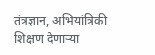तंत्रज्ञान, अभियांत्रिकी शिक्षण देणाऱ्या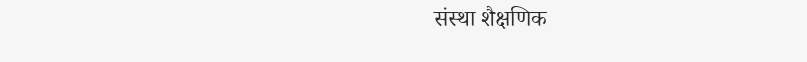संस्था शैक्षणिक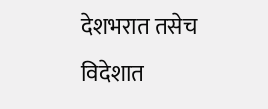देशभरात तसेच विदेशात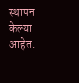स्थापन केल्या आहेत.